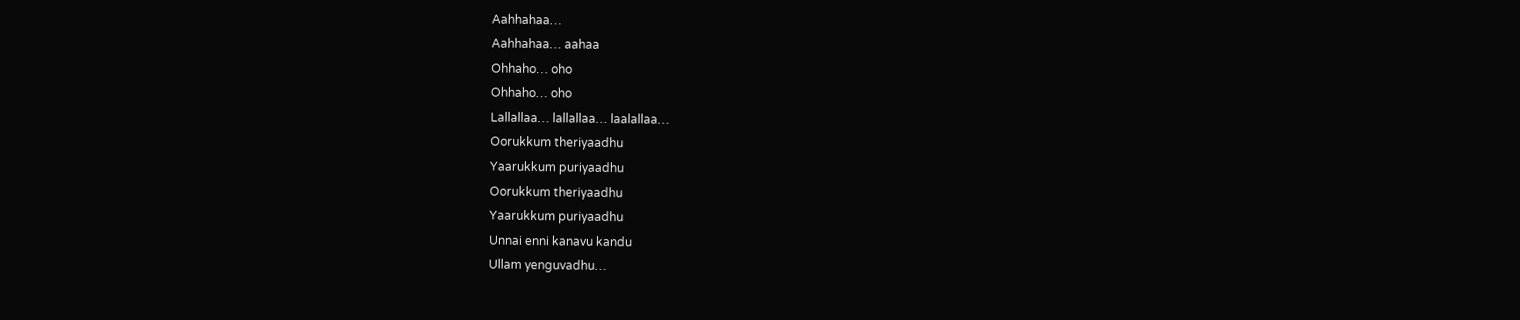Aahhahaa…
Aahhahaa… aahaa
Ohhaho… oho
Ohhaho… oho
Lallallaa… lallallaa… laalallaa…
Oorukkum theriyaadhu
Yaarukkum puriyaadhu
Oorukkum theriyaadhu
Yaarukkum puriyaadhu
Unnai enni kanavu kandu
Ullam yenguvadhu…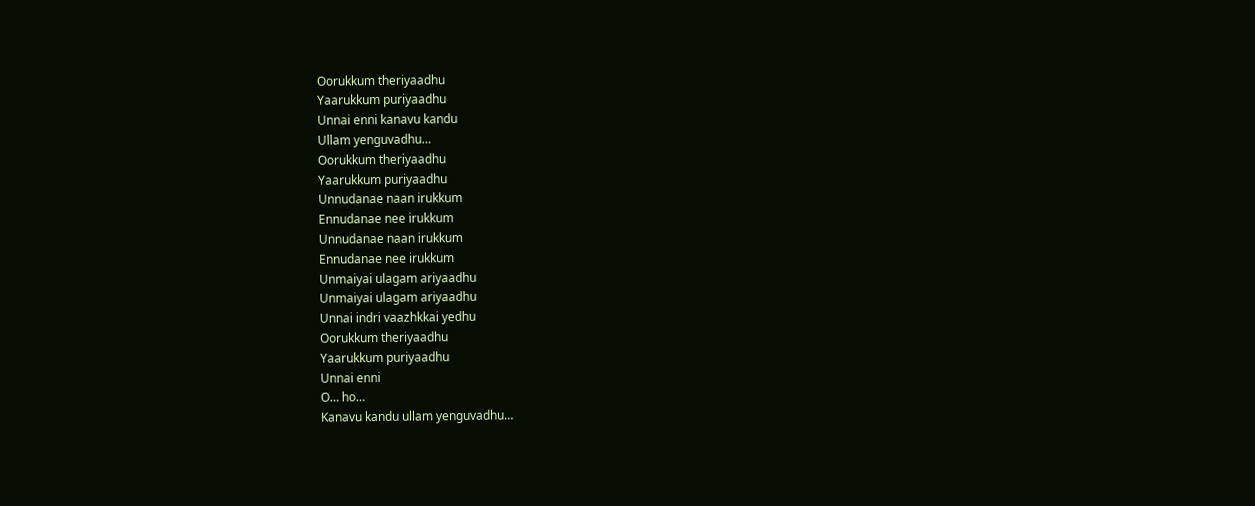Oorukkum theriyaadhu
Yaarukkum puriyaadhu
Unnai enni kanavu kandu
Ullam yenguvadhu…
Oorukkum theriyaadhu
Yaarukkum puriyaadhu
Unnudanae naan irukkum
Ennudanae nee irukkum
Unnudanae naan irukkum
Ennudanae nee irukkum
Unmaiyai ulagam ariyaadhu
Unmaiyai ulagam ariyaadhu
Unnai indri vaazhkkai yedhu
Oorukkum theriyaadhu
Yaarukkum puriyaadhu
Unnai enni
O… ho…
Kanavu kandu ullam yenguvadhu…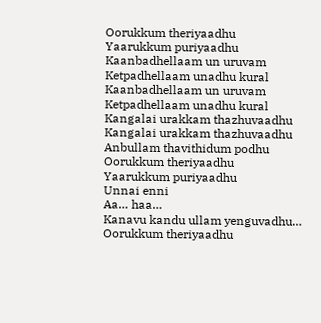Oorukkum theriyaadhu
Yaarukkum puriyaadhu
Kaanbadhellaam un uruvam
Ketpadhellaam unadhu kural
Kaanbadhellaam un uruvam
Ketpadhellaam unadhu kural
Kangalai urakkam thazhuvaadhu
Kangalai urakkam thazhuvaadhu
Anbullam thavithidum podhu
Oorukkum theriyaadhu
Yaarukkum puriyaadhu
Unnai enni
Aa… haa…
Kanavu kandu ullam yenguvadhu…
Oorukkum theriyaadhu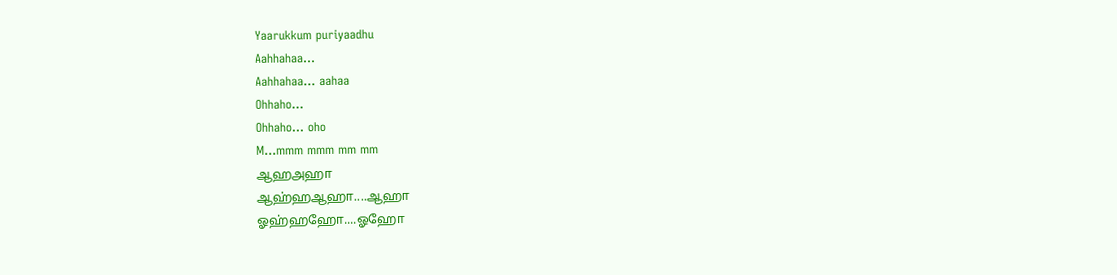Yaarukkum puriyaadhu
Aahhahaa…
Aahhahaa… aahaa
Ohhaho…
Ohhaho… oho
M…mmm mmm mm mm
ஆஹஅஹா
ஆஹ்ஹஆஹா....ஆஹா
ஓஹ்ஹஹோ....ஓஹோ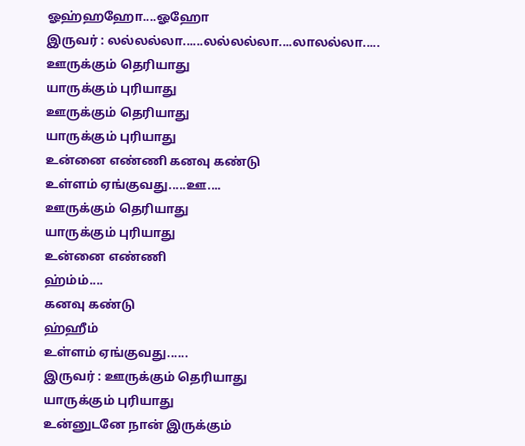ஓஹ்ஹஹோ....ஓஹோ
இருவர் : லல்லல்லா......லல்லல்லா....லாலல்லா.....
ஊருக்கும் தெரியாது
யாருக்கும் புரியாது
ஊருக்கும் தெரியாது
யாருக்கும் புரியாது
உன்னை எண்ணி கனவு கண்டு
உள்ளம் ஏங்குவது.....ஊ....
ஊருக்கும் தெரியாது
யாருக்கும் புரியாது
உன்னை எண்ணி
ஹ்ம்ம்....
கனவு கண்டு
ஹ்ஹீம்
உள்ளம் ஏங்குவது......
இருவர் : ஊருக்கும் தெரியாது
யாருக்கும் புரியாது
உன்னுடனே நான் இருக்கும்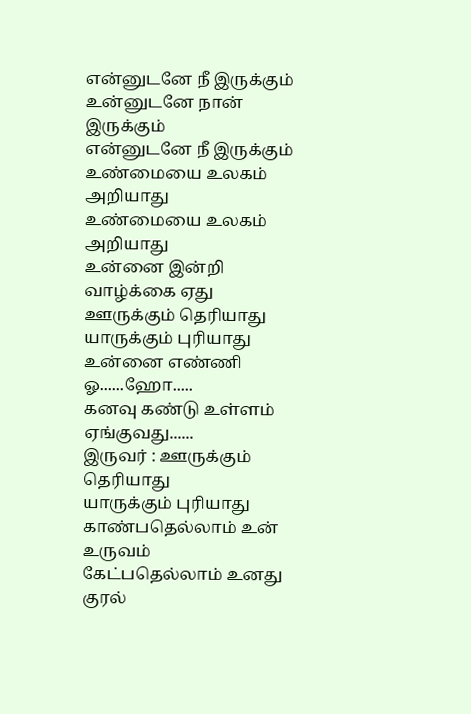என்னுடனே நீ இருக்கும்
உன்னுடனே நான் இருக்கும்
என்னுடனே நீ இருக்கும்
உண்மையை உலகம் அறியாது
உண்மையை உலகம் அறியாது
உன்னை இன்றி வாழ்க்கை ஏது
ஊருக்கும் தெரியாது
யாருக்கும் புரியாது
உன்னை எண்ணி
ஓ......ஹோ.....
கனவு கண்டு உள்ளம் ஏங்குவது......
இருவர் : ஊருக்கும் தெரியாது
யாருக்கும் புரியாது
காண்பதெல்லாம் உன் உருவம்
கேட்பதெல்லாம் உனது குரல்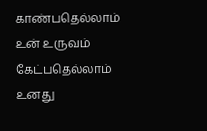காண்பதெல்லாம் உன் உருவம்
கேட்பதெல்லாம் உனது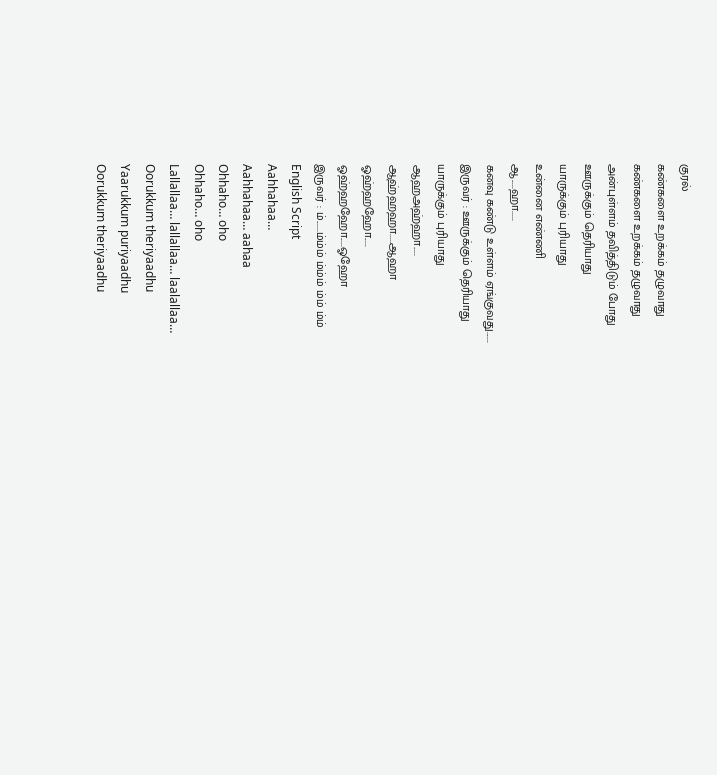குரல்
கண்களை உறக்கம் தழுவாது
கண்களை உறக்கம் தழுவாது
அன்புள்ளம் தவித்திடும் போது
ஊருக்கும் தெரியாது
யாருக்கும் புரியாது
உன்னை எண்ணி
ஆ.....ஹா.....
கனவு கண்டு உள்ளம் ஏங்குவது......
இருவர் : ஊருக்கும் தெரியாது
யாருக்கும் புரியாது
ஆஹஅஹ்ஹா.....
ஆஹ்ஹஹா.....ஆஹா
ஓஹ்ஹஹோ.....
ஓஹ்ஹஹோ.....ஓஹோ
இருவர் : ம்......ம்ம்ம் ம்ம்ம் ம்ம் ம்ம்
English Script
Aahhahaa…
Aahhahaa… aahaa
Ohhaho… oho
Ohhaho… oho
Lallallaa… lallallaa… laalallaa…
Oorukkum theriyaadhu
Yaarukkum puriyaadhu
Oorukkum theriyaadhu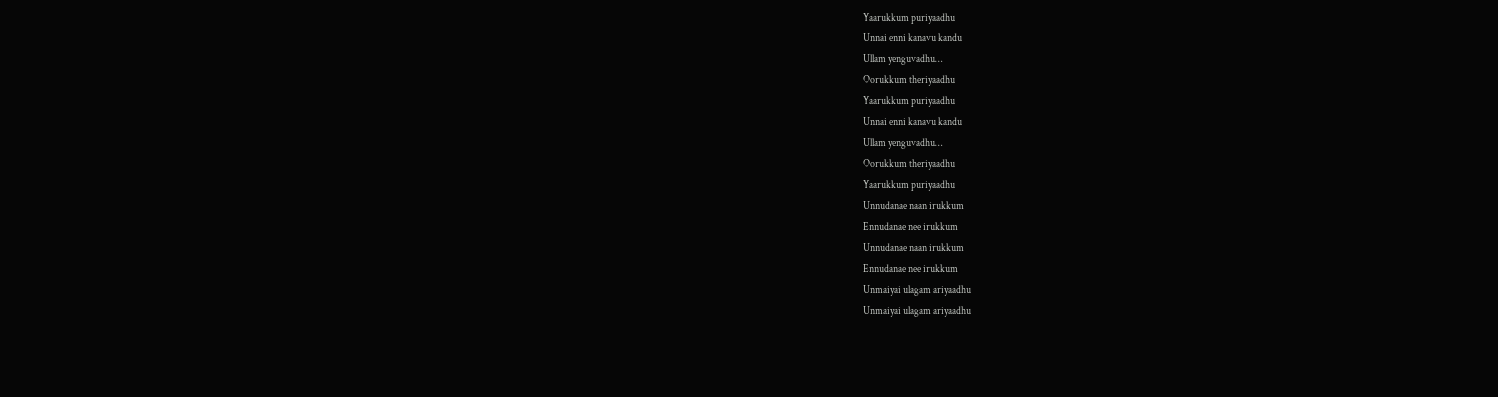Yaarukkum puriyaadhu
Unnai enni kanavu kandu
Ullam yenguvadhu…
Oorukkum theriyaadhu
Yaarukkum puriyaadhu
Unnai enni kanavu kandu
Ullam yenguvadhu…
Oorukkum theriyaadhu
Yaarukkum puriyaadhu
Unnudanae naan irukkum
Ennudanae nee irukkum
Unnudanae naan irukkum
Ennudanae nee irukkum
Unmaiyai ulagam ariyaadhu
Unmaiyai ulagam ariyaadhu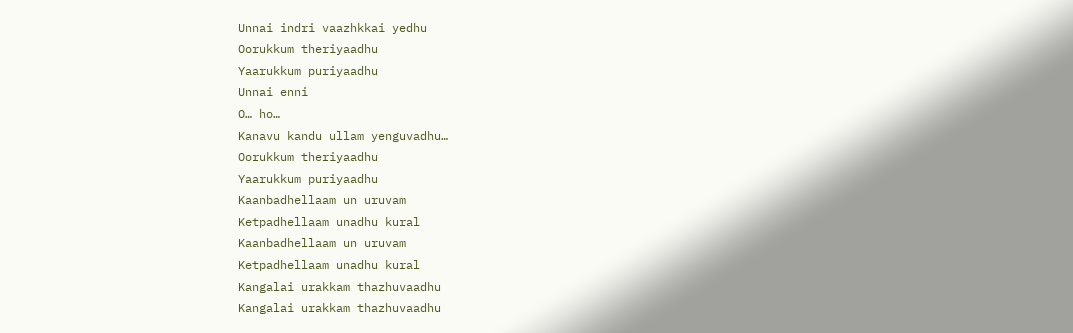Unnai indri vaazhkkai yedhu
Oorukkum theriyaadhu
Yaarukkum puriyaadhu
Unnai enni
O… ho…
Kanavu kandu ullam yenguvadhu…
Oorukkum theriyaadhu
Yaarukkum puriyaadhu
Kaanbadhellaam un uruvam
Ketpadhellaam unadhu kural
Kaanbadhellaam un uruvam
Ketpadhellaam unadhu kural
Kangalai urakkam thazhuvaadhu
Kangalai urakkam thazhuvaadhu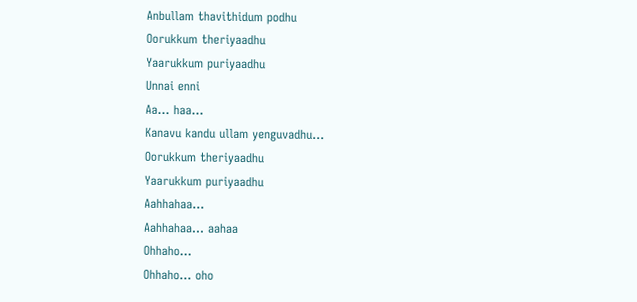Anbullam thavithidum podhu
Oorukkum theriyaadhu
Yaarukkum puriyaadhu
Unnai enni
Aa… haa…
Kanavu kandu ullam yenguvadhu…
Oorukkum theriyaadhu
Yaarukkum puriyaadhu
Aahhahaa…
Aahhahaa… aahaa
Ohhaho…
Ohhaho… oho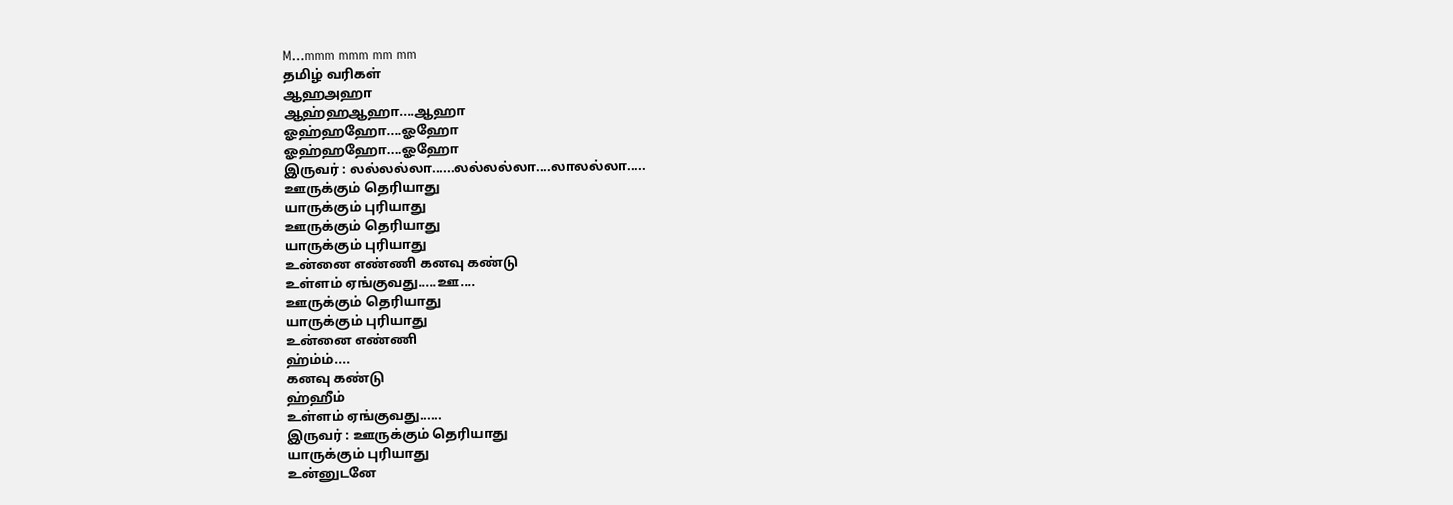M…mmm mmm mm mm
தமிழ் வரிகள்
ஆஹஅஹா
ஆஹ்ஹஆஹா....ஆஹா
ஓஹ்ஹஹோ....ஓஹோ
ஓஹ்ஹஹோ....ஓஹோ
இருவர் : லல்லல்லா......லல்லல்லா....லாலல்லா.....
ஊருக்கும் தெரியாது
யாருக்கும் புரியாது
ஊருக்கும் தெரியாது
யாருக்கும் புரியாது
உன்னை எண்ணி கனவு கண்டு
உள்ளம் ஏங்குவது.....ஊ....
ஊருக்கும் தெரியாது
யாருக்கும் புரியாது
உன்னை எண்ணி
ஹ்ம்ம்....
கனவு கண்டு
ஹ்ஹீம்
உள்ளம் ஏங்குவது......
இருவர் : ஊருக்கும் தெரியாது
யாருக்கும் புரியாது
உன்னுடனே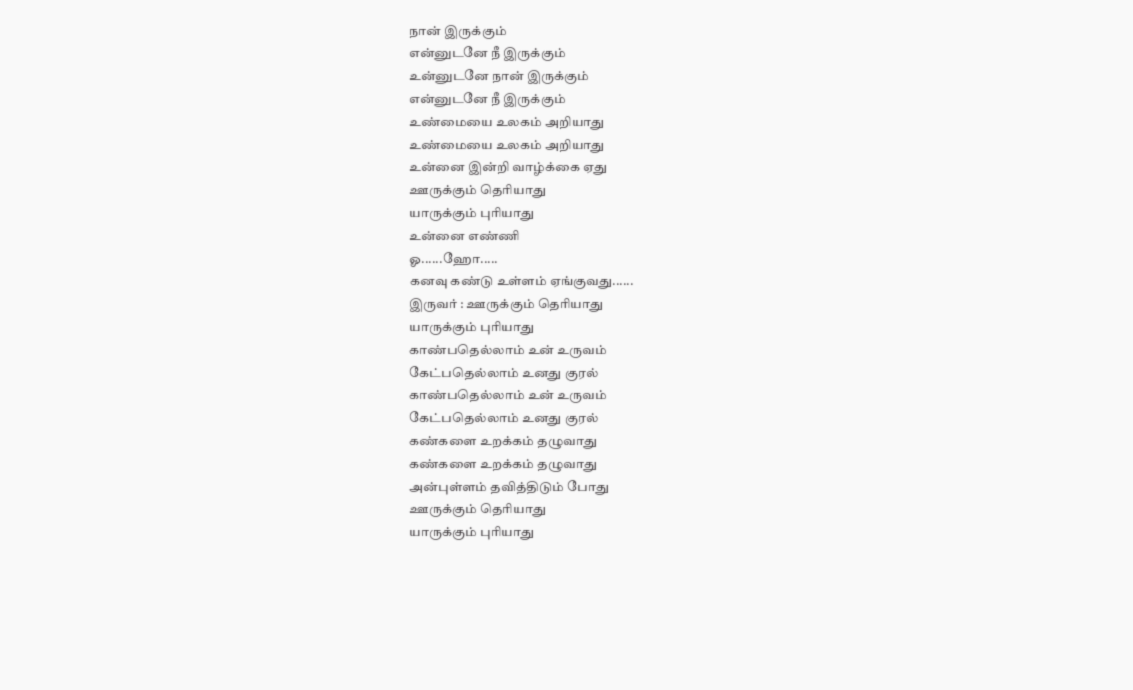நான் இருக்கும்
என்னுடனே நீ இருக்கும்
உன்னுடனே நான் இருக்கும்
என்னுடனே நீ இருக்கும்
உண்மையை உலகம் அறியாது
உண்மையை உலகம் அறியாது
உன்னை இன்றி வாழ்க்கை ஏது
ஊருக்கும் தெரியாது
யாருக்கும் புரியாது
உன்னை எண்ணி
ஓ......ஹோ.....
கனவு கண்டு உள்ளம் ஏங்குவது......
இருவர் : ஊருக்கும் தெரியாது
யாருக்கும் புரியாது
காண்பதெல்லாம் உன் உருவம்
கேட்பதெல்லாம் உனது குரல்
காண்பதெல்லாம் உன் உருவம்
கேட்பதெல்லாம் உனது குரல்
கண்களை உறக்கம் தழுவாது
கண்களை உறக்கம் தழுவாது
அன்புள்ளம் தவித்திடும் போது
ஊருக்கும் தெரியாது
யாருக்கும் புரியாது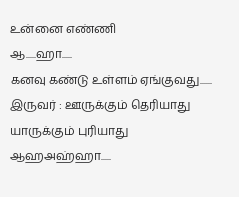உன்னை எண்ணி
ஆ.....ஹா.....
கனவு கண்டு உள்ளம் ஏங்குவது......
இருவர் : ஊருக்கும் தெரியாது
யாருக்கும் புரியாது
ஆஹஅஹ்ஹா.....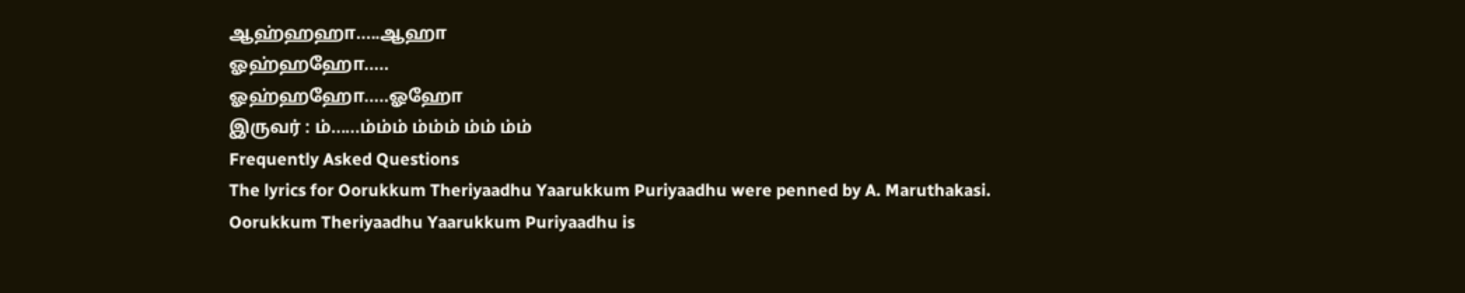ஆஹ்ஹஹா.....ஆஹா
ஓஹ்ஹஹோ.....
ஓஹ்ஹஹோ.....ஓஹோ
இருவர் : ம்......ம்ம்ம் ம்ம்ம் ம்ம் ம்ம்
Frequently Asked Questions
The lyrics for Oorukkum Theriyaadhu Yaarukkum Puriyaadhu were penned by A. Maruthakasi.
Oorukkum Theriyaadhu Yaarukkum Puriyaadhu is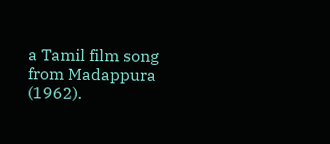a Tamil film song from Madappura (1962).